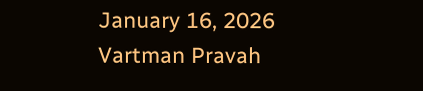January 16, 2026
Vartman Pravah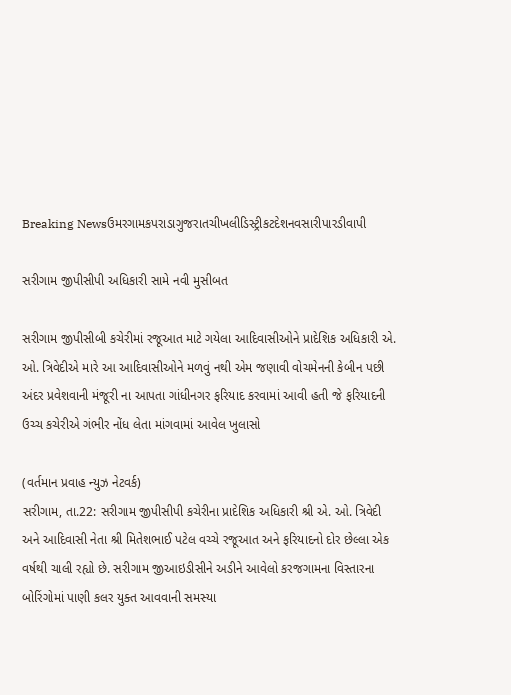Breaking Newsઉમરગામકપરાડાગુજરાતચીખલીડિસ્ટ્રીકટદેશનવસારીપારડીવાપી

સરીગામ જીપીસીપી અધિકારી સામે નવી મુસીબત

સરીગામ જીપીસીબી કચેરીમાં રજૂઆત માટે ગયેલા આદિવાસીઓને પ્રાદેશિક અધિકારી એ. ઓ. ત્રિવેદીએ મારે આ આદિવાસીઓને મળવું નથી એમ જણાવી વોચમેનની કેબીન પછી અંદર પ્રવેશવાની મંજૂરી ના આપતા ગાંધીનગર ફરિયાદ કરવામાં આવી હતી જે ફરિયાદની ઉચ્‍ચ કચેરીએ ગંભીર નોંધ લેતા માંગવામાં આવેલ ખુલાસો

(વર્તમાન પ્રવાહ ન્‍યુઝ નેટવર્ક)
સરીગામ, તા.22: સરીગામ જીપીસીપી કચેરીના પ્રાદેશિક અધિકારી શ્રી એ. ઓ. ત્રિવેદી અને આદિવાસી નેતા શ્રી મિતેશભાઈ પટેલ વચ્‍ચે રજૂઆત અને ફરિયાદનો દોર છેલ્લા એક વર્ષથી ચાલી રહ્યો છે. સરીગામ જીઆઇડીસીને અડીને આવેલો કરજગામના વિસ્‍તારના બોરિંગોમાં પાણી કલર યુક્‍ત આવવાની સમસ્‍યા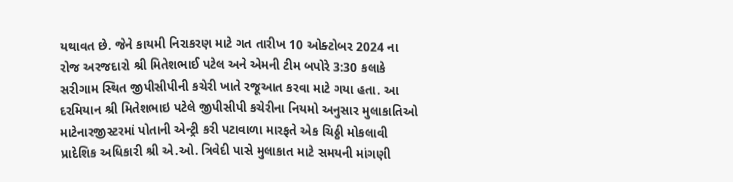યથાવત છે. જેને કાયમી નિરાકરણ માટે ગત તારીખ 10 ઓક્‍ટોબર 2024 ના રોજ અરજદારો શ્રી મિતેશભાઈ પટેલ અને એમની ટીમ બપોરે 3:30 કલાકે સરીગામ સ્‍થિત જીપીસીપીની કચેરી ખાતે રજૂઆત કરવા માટે ગયા હતા. આ દરમિયાન શ્રી મિતેશભાઇ પટેલે જીપીસીપી કચેરીના નિયમો અનુસાર મુલાકાતિઓ માટેનારજીસ્‍ટરમાં પોતાની એન્‍ટ્રી કરી પટાવાળા મારફતે એક ચિઠ્ઠી મોકલાવી પ્રાદેશિક અધિકારી શ્રી એ.ઓ. ત્રિવેદી પાસે મુલાકાત માટે સમયની માંગણી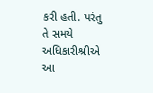કરી હતી. પરંતુ તે સમયે અધિકારીશ્રીએ આ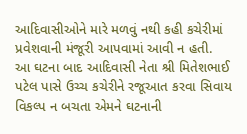આદિવાસીઓને મારે મળવું નથી કહી કચેરીમાં પ્રવેશવાની મંજૂરી આપવામાં આવી ન હતી.
આ ઘટના બાદ આદિવાસી નેતા શ્રી મિતેશભાઈ પટેલ પાસે ઉચ્‍ચ કચેરીને રજૂઆત કરવા સિવાય વિકલ્‍પ ન બચતા એમને ઘટનાની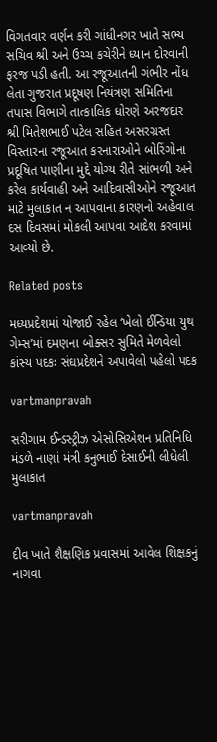વિગતવાર વર્ણન કરી ગાંધીનગર ખાતે સભ્‍ય સચિવ શ્રી અને ઉચ્‍ચ કચેરીને ધ્‍યાન દોરવાની ફરજ પડી હતી. આ રજૂઆતની ગંભીર નોંધ લેતા ગુજરાત પ્રદૂષણ નિયંત્રણ સમિતિના તપાસ વિભાગે તાત્‍કાલિક ધોરણે અરજદાર શ્રી મિતેશભાઈ પટેલ સહિત અસરગ્રસ્‍ત વિસ્‍તારના રજૂઆત કરનારાઓને બોરિંગોના પ્રદૂષિત પાણીના મુદ્દે યોગ્‍ય રીતે સાંભળી અને કરેલ કાર્યવાહી અને આદિવાસીઓને રજૂઆત માટે મુલાકાત ન આપવાના કારણનો અહેવાલ દસ દિવસમાં મોકલી આપવા આદેશ કરવામાં આવ્‍યો છે.

Related posts

મધ્‍યપ્રદેશમાં યોજાઈ રહેલ ‘ખેલો ઈન્‍ડિયા યુથ ગેમ્‍સ’માં દમણના બોક્‍સર સુમિતે મેળવેલો કાંસ્‍ય પદકઃ સંઘપ્રદેશને અપાવેલો પહેલો પદક

vartmanpravah

સરીગામ ઈન્‍ડસ્‍ટ્રીઝ એસોસિએશન પ્રતિનિધિ મંડળે નાણાં મંત્રી કનુભાઈ દેસાઈની લીધેલી મુલાકાત

vartmanpravah

દીવ ખાતે શૈક્ષણિક પ્રવાસમાં આવેલ શિક્ષકનું નાગવા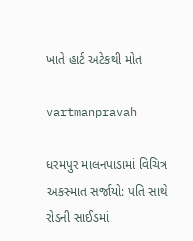ખાતે હાર્ટ અટેકથી મોત

vartmanpravah

ધરમપુર માલનપાડામાં વિચિત્ર અકસ્‍માત સર્જાયો: પતિ સાથે રોડની સાઈડમાં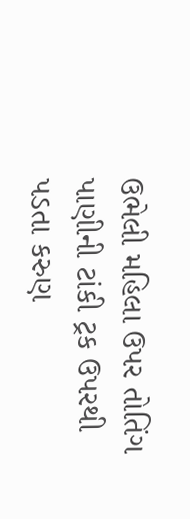ઉભેલી મહિલા ઉપર તોતિંગ પાણીની ટાંકી ટ્રક ઉપરથી પડતા કરુણ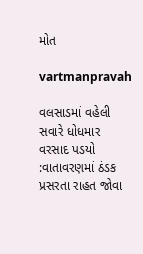મોત

vartmanpravah

વલસાડમાં વહેલી સવારે ધોધમાર વરસાદ પડયો :વાતાવરણમાં ઠંડક પ્રસરતા રાહત જોવા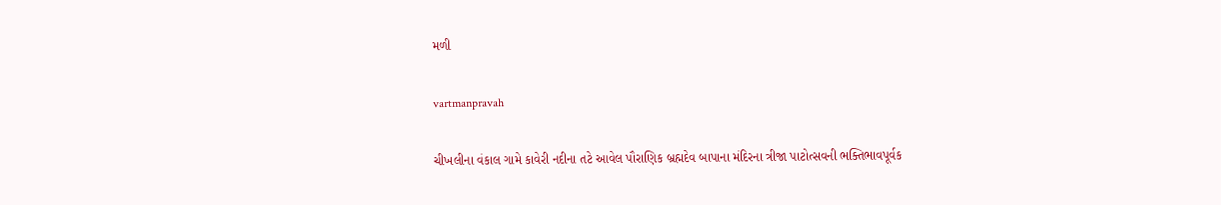મળી

vartmanpravah

ચીખલીના વંકાલ ગામે કાવેરી નદીના તટે આવેલ પૌરાણિક બ્રહ્મદેવ બાપાના મંદિરના ત્રીજા પાટોત્‍સવની ભક્‍તિભાવપૂર્વક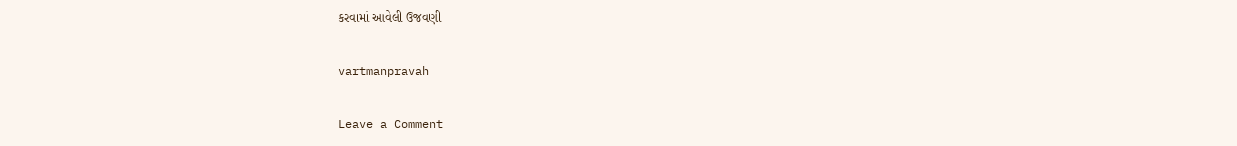કરવામાં આવેલી ઉજવણી

vartmanpravah

Leave a Comment